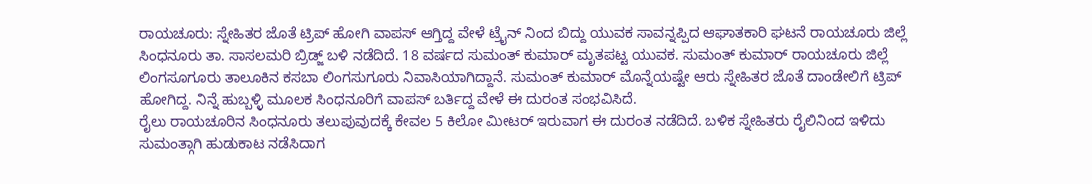ರಾಯಚೂರು: ಸ್ನೇಹಿತರ ಜೊತೆ ಟ್ರಿಪ್ ಹೋಗಿ ವಾಪಸ್ ಆಗ್ತಿದ್ದ ವೇಳೆ ಟ್ರೈನ್ ನಿಂದ ಬಿದ್ದು ಯುವಕ ಸಾವನ್ನಪ್ಪಿದ ಆಘಾತಕಾರಿ ಘಟನೆ ರಾಯಚೂರು ಜಿಲ್ಲೆ ಸಿಂಧನೂರು ತಾ. ಸಾಸಲಮರಿ ಬ್ರಿಡ್ಜ್ ಬಳಿ ನಡೆದಿದೆ. 18 ವರ್ಷದ ಸುಮಂತ್ ಕುಮಾರ್ ಮೃತಪಟ್ಟ ಯುವಕ. ಸುಮಂತ್ ಕುಮಾರ್ ರಾಯಚೂರು ಜಿಲ್ಲೆ ಲಿಂಗಸೂಗೂರು ತಾಲೂಕಿನ ಕಸಬಾ ಲಿಂಗಸುಗೂರು ನಿವಾಸಿಯಾಗಿದ್ದಾನೆ. ಸುಮಂತ್ ಕುಮಾರ್ ಮೊನ್ನೆಯಷ್ಟೇ ಆರು ಸ್ನೇಹಿತರ ಜೊತೆ ದಾಂಡೇಲಿಗೆ ಟ್ರಿಪ್ ಹೋಗಿದ್ದ. ನಿನ್ನೆ ಹುಬ್ಬಳ್ಳಿ ಮೂಲಕ ಸಿಂಧನೂರಿಗೆ ವಾಪಸ್ ಬರ್ತಿದ್ದ ವೇಳೆ ಈ ದುರಂತ ಸಂಭವಿಸಿದೆ.
ರೈಲು ರಾಯಚೂರಿನ ಸಿಂಧನೂರು ತಲುಪುವುದಕ್ಕೆ ಕೇವಲ 5 ಕಿಲೋ ಮೀಟರ್ ಇರುವಾಗ ಈ ದುರಂತ ನಡೆದಿದೆ. ಬಳಿಕ ಸ್ನೇಹಿತರು ರೈಲಿನಿಂದ ಇಳಿದು ಸುಮಂತ್ಗಾಗಿ ಹುಡುಕಾಟ ನಡೆಸಿದಾಗ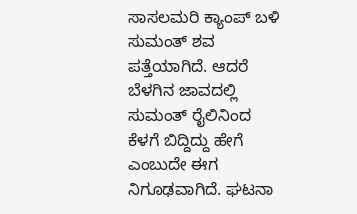ಸಾಸಲಮರಿ ಕ್ಯಾಂಪ್ ಬಳಿ ಸುಮಂತ್ ಶವ ಪತ್ತೆಯಾಗಿದೆ. ಆದರೆ ಬೆಳಗಿನ ಜಾವದಲ್ಲಿ ಸುಮಂತ್ ರೈಲಿನಿಂದ ಕೆಳಗೆ ಬಿದ್ದಿದ್ದು ಹೇಗೆ ಎಂಬುದೇ ಈಗ ನಿಗೂಢವಾಗಿದೆ. ಘಟನಾ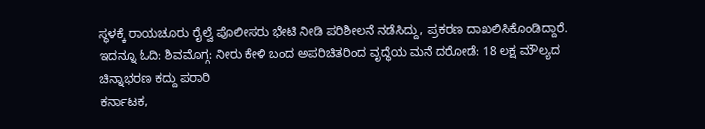ಸ್ಥಳಕ್ಕೆ ರಾಯಚೂರು ರೈಲ್ವೆ ಪೊಲೀಸರು ಭೇಟಿ ನೀಡಿ ಪರಿಶೀಲನೆ ನಡೆಸಿದ್ದು, ಪ್ರಕರಣ ದಾಖಲಿಸಿಕೊಂಡಿದ್ದಾರೆ.
ಇದನ್ನೂ ಓದಿ: ಶಿವಮೊಗ್ಗ: ನೀರು ಕೇಳಿ ಬಂದ ಅಪರಿಚಿತರಿಂದ ವೃದ್ಧೆಯ ಮನೆ ದರೋಡೆ: 18 ಲಕ್ಷ ಮೌಲ್ಯದ ಚಿನ್ನಾಭರಣ ಕದ್ದು ಪರಾರಿ
ಕರ್ನಾಟಕ,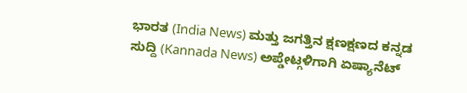ಭಾರತ (India News) ಮತ್ತು ಜಗತ್ತಿನ ಕ್ಷಣಕ್ಷಣದ ಕನ್ನಡ ಸುದ್ದಿ (Kannada News) ಅಪ್ಡೇಟ್ಗಳಿಗಾಗಿ ಏಷ್ಯಾನೆಟ್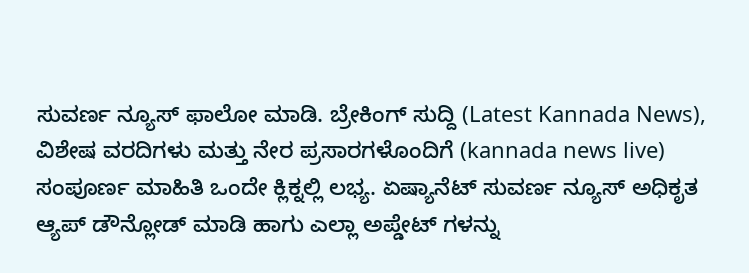ಸುವರ್ಣ ನ್ಯೂಸ್ ಫಾಲೋ ಮಾಡಿ. ಬ್ರೇಕಿಂಗ್ ಸುದ್ದಿ (Latest Kannada News), ವಿಶೇಷ ವರದಿಗಳು ಮತ್ತು ನೇರ ಪ್ರಸಾರಗಳೊಂದಿಗೆ (kannada news live) ಸಂಪೂರ್ಣ ಮಾಹಿತಿ ಒಂದೇ ಕ್ಲಿಕ್ನಲ್ಲಿ ಲಭ್ಯ. ಏಷ್ಯಾನೆಟ್ ಸುವರ್ಣ ನ್ಯೂಸ್ ಅಧಿಕೃತ ಆ್ಯಪ್ ಡೌನ್ಲೋಡ್ ಮಾಡಿ ಹಾಗು ಎಲ್ಲಾ ಅಪ್ಡೇಟ್ ಗಳನ್ನು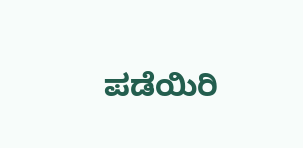ಪಡೆಯಿರಿ